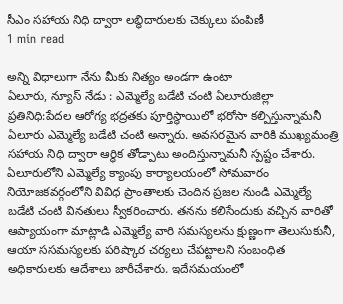సీఎం సహాయ నిధి ద్వారా లబ్ధిదారులకు చెక్కులు పంపిణీ
1 min read

అన్ని విధాలుగా నేను మీకు నిత్యం అండగా ఉంటా
ఏలూరు, న్యూస్ నేడు : ఎమ్మెల్యే బడేటి చంటి ఏలూరుజిల్లా ప్రతినిధి:పేదల ఆరోగ్య భద్రతకు పూర్తిస్థాయిలో భరోసా కల్పిస్తున్నామనీ ఏలూరు ఎమ్మెల్యే బడేటి చంటి అన్నారు. అవసరమైన వారికి ముఖ్యమంత్రి సహాయ నిధి ద్వారా ఆర్ధిక తోడ్పాటు అందిస్తున్నామనీ స్పష్టం చేశారు. ఏలూరులోని ఎమ్మెల్యే క్యాంపు కార్యాలయంలో సోమవారం నియోజకవర్గంలోని వివిధ ప్రాంతాలకు చెందిన ప్రజల నుండి ఎమ్మెల్యే బడేటి చంటి వినతులు స్వీకరించారు. తనను కలిసేందుకు వచ్చిన వారితో ఆప్యాయంగా మాట్లాడి ఎమ్మెల్యే వారి సమస్యలను క్షుణ్ణంగా తెలుసుకునీ, ఆయా ససమస్యలకు పరిష్కార చర్యలు చేపట్టాలని సంబంధిత అధికారులకు ఆదేశాలు జారీచేశారు. ఇదేసమయంలో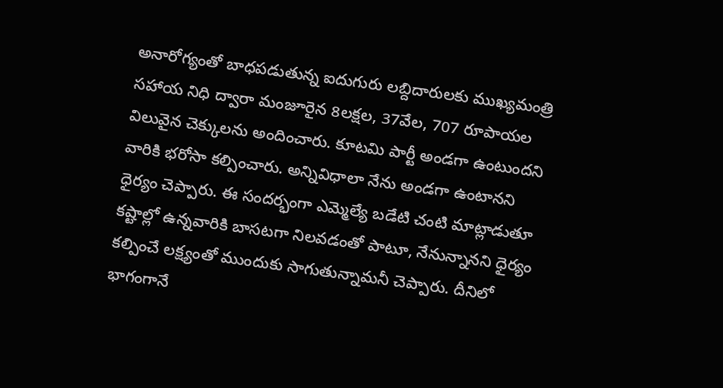అనారోగ్యంతో బాధపడుతున్న ఐదుగురు లబ్దిదారులకు ముఖ్యమంత్రి సహాయ నిధి ద్వారా మంజూరైన 8లక్షల, 37వేల, 707 రూపాయల విలువైన చెక్కులను అందించారు. కూటమి పార్టీ అండగా ఉంటుందని వారికి భరోసా కల్పించారు. అన్నివిధాలా నేను అండగా ఉంటానని ధైర్యం చెప్పారు. ఈ సందర్భంగా ఎమ్మెల్యే బడేటి చంటి మాట్లాడుతూ కష్టాల్లో ఉన్నవారికి బాసటగా నిలవడంతో పాటూ, నేనున్నానని ధైర్యం కల్పించే లక్ష్యంతో ముందుకు సాగుతున్నామనీ చెప్పారు. దీనిలో భాగంగానే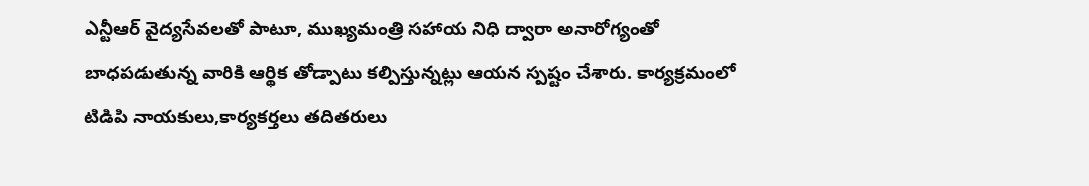ఎన్టీఆర్ వైద్యసేవలతో పాటూ, ముఖ్యమంత్రి సహాయ నిధి ద్వారా అనారోగ్యంతో బాధపడుతున్న వారికి ఆర్థిక తోడ్పాటు కల్పిస్తున్నట్లు ఆయన స్పష్టం చేశారు. కార్యక్రమంలో టిడిపి నాయకులు,కార్యకర్తలు తదితరులు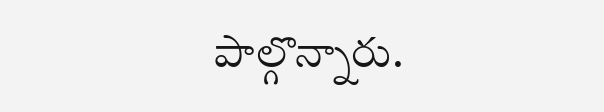పాల్గొన్నారు.